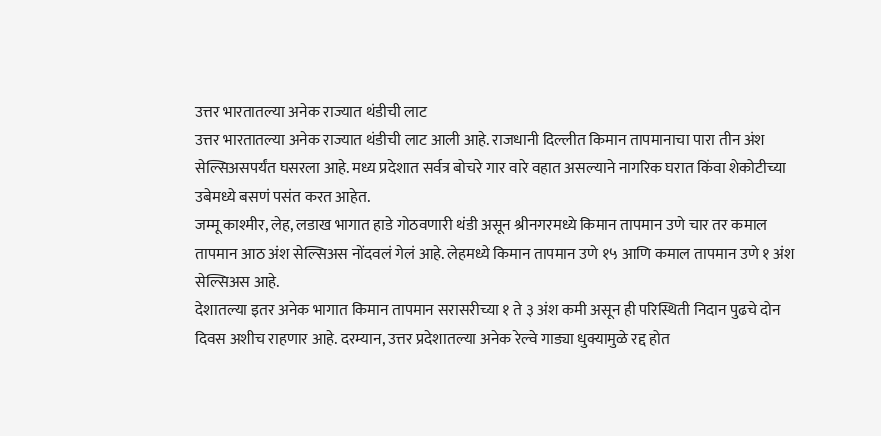उत्तर भारतातल्या अनेक राज्यात थंडीची लाट
उत्तर भारतातल्या अनेक राज्यात थंडीची लाट आली आहे. राजधानी दिल्लीत किमान तापमानाचा पारा तीन अंश सेल्सिअसपर्यंत घसरला आहे. मध्य प्रदेशात सर्वत्र बोचरे गार वारे वहात असल्याने नागरिक घरात किंवा शेकोटीच्या उबेमध्ये बसणं पसंत करत आहेत.
जम्मू काश्मीर, लेह, लडाख भागात हाडे गोठवणारी थंडी असून श्रीनगरमध्ये किमान तापमान उणे चार तर कमाल तापमान आठ अंश सेल्सिअस नोंदवलं गेलं आहे. लेहमध्ये किमान तापमान उणे १५ आणि कमाल तापमान उणे १ अंश सेल्सिअस आहे.
देशातल्या इतर अनेक भागात किमान तापमान सरासरीच्या १ ते ३ अंश कमी असून ही परिस्थिती निदान पुढचे दोन दिवस अशीच राहणार आहे. दरम्यान, उत्तर प्रदेशातल्या अनेक रेल्वे गाड्या धुक्यामुळे रद्द होत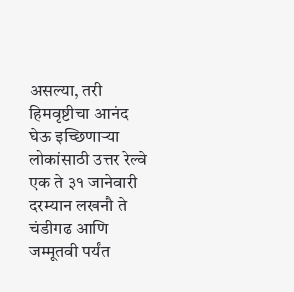असल्या, तरी हिमवृष्टीचा आनंद घेऊ इच्छिणाऱ्या लोकांसाठी उत्तर रेल्वे एक ते ३१ जानेवारी दरम्यान लखनौ ते चंडीगढ आणि जम्मूतवी पर्यंत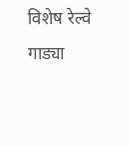विशेष रेल्वे गाड्या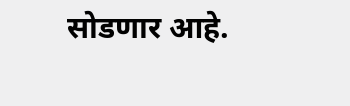सोडणार आहे.